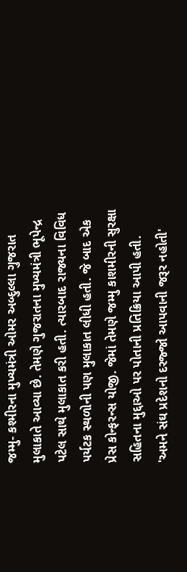જમ્મુ- કશ્મીરના મુખ્યમંત્રી ઓમર અબ્દુલ્લા ગુજરાત મુલાકાતે આવ્યા છે. તેમણે ગુજરાતના મુખ્યમંત્રી ભૂપેન્દ્ર પટેલ સાથે મુલાકાત કરી હતી. ત્યારબાદ રાજ્યના વિવિધ પર્યટક સ્થળોની પણ મુલાકાત લીધી હતી. જે બાદ એક પ્રેસ કોન્ફરન્સ યોજી. જેમાં તેમણે જમ્મુ કાશમીરની સુરક્ષા સહિતના મુદ્દાઓ પર પોતાની પ્રતિક્રિયા આપી હતી.
'અમને સંઘ પ્રદેશનો દરજ્જો આપવાની જરૂર નહોતી'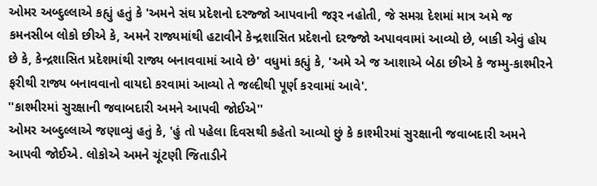ઓમર અબ્દુલ્લાએ કહ્યું હતું કે 'અમને સંઘ પ્રદેશનો દરજ્જો આપવાની જરૂર નહોતી, જે સમગ્ર દેશમાં માત્ર અમે જ કમનસીબ લોકો છીએ કે, અમને રાજ્યમાંથી હટાવીને કેન્દ્રશાસિત પ્રદેશનો દરજ્જો અપાવવામાં આવ્યો છે, બાકી એવું હોય છે કે, કેન્દ્રશાસિત પ્રદેશમાંથી રાજ્ય બનાવવામાં આવે છે' વધુમાં કહ્યું કે, 'અમે એ જ આશાએ બેઠા છીએ કે જમ્મુ-કાશ્મીરને ફરીથી રાજ્ય બનાવવાનો વાયદો કરવામાં આવ્યો તે જલ્દીથી પૂર્ણ કરવામાં આવે'.
''કાશ્મીરમાં સુરક્ષાની જવાબદારી અમને આપવી જોઈએ''
ઓમર અબ્દુલ્લાએ જણાવ્યું હતું કે, 'હું તો પહેલા દિવસથી કહેતો આવ્યો છું કે કાશ્મીરમાં સુરક્ષાની જવાબદારી અમને આપવી જોઈએ. લોકોએ અમને ચૂંટણી જિતાડીને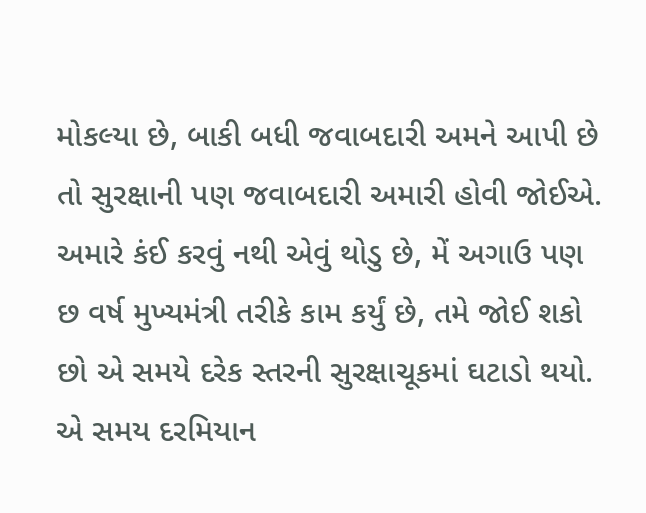મોકલ્યા છે, બાકી બધી જવાબદારી અમને આપી છે તો સુરક્ષાની પણ જવાબદારી અમારી હોવી જોઈએ. અમારે કંઈ કરવું નથી એવું થોડુ છે, મેં અગાઉ પણ છ વર્ષ મુખ્યમંત્રી તરીકે કામ કર્યું છે, તમે જોઈ શકો છો એ સમયે દરેક સ્તરની સુરક્ષાચૂકમાં ઘટાડો થયો. એ સમય દરમિયાન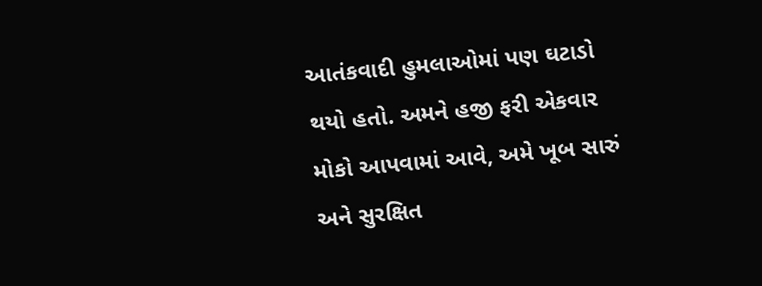આતંકવાદી હુમલાઓમાં પણ ઘટાડો થયો હતો. અમને હજી ફરી એકવાર મોકો આપવામાં આવે, અમે ખૂબ સારું અને સુરક્ષિત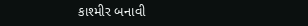કાશ્મીર બનાવી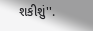શકીશું''.